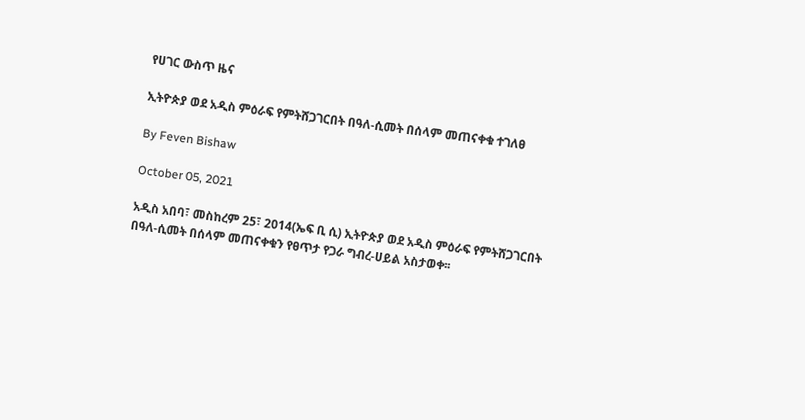የሀገር ውስጥ ዜና

ኢትዮጵያ ወደ አዲስ ምዕራፍ የምትሸጋገርበት በዓለ-ሲመት በሰላም መጠናቀቁ ተገለፀ

By Feven Bishaw

October 05, 2021

አዲስ አበባ፣ መስከረም 25፣ 2014(ኤፍ ቢ ሲ) ኢትዮጵያ ወደ አዲስ ምዕራፍ የምትሸጋገርበት በዓለ-ሲመት በሰላም መጠናቀቁን የፀጥታ የጋራ ግብረ-ሀይል አስታወቀ፡፡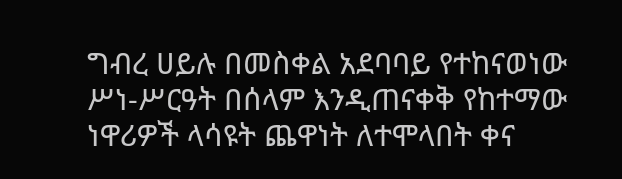ግብረ ሀይሉ በመስቀል አደባባይ የተከናወነው ሥነ-ሥርዓት በሰላም እንዲጠናቀቅ የከተማው ነዋሪዎች ላሳዩት ጨዋነት ለተሞላበት ቀና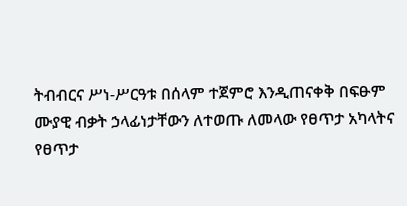ትብብርና ሥነ-ሥርዓቱ በሰላም ተጀምሮ እንዲጠናቀቅ በፍፁም ሙያዊ ብቃት ኃላፊነታቸውን ለተወጡ ለመላው የፀጥታ አካላትና የፀጥታ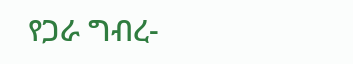የጋራ ግብረ-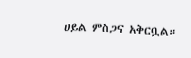ሀይል ምስጋና አቅርቧል።